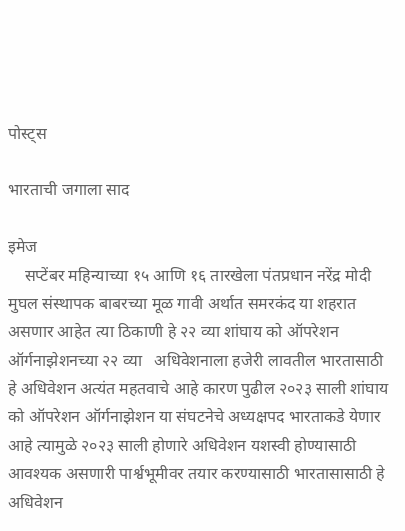पोस्ट्स

भारताची जगाला साद

इमेज
    सप्टेंबर महिन्याच्या १५ आणि १६ तारखेला पंतप्रधान नरेंद्र मोदी मुघल संस्थापक बाबरच्या मूळ गावी अर्थात समरकंद या शहरात असणार आहेत त्या ठिकाणी हे २२ व्या शांघाय को ऑपरेशन ऑर्गनाझेशनच्या २२ व्या   अधिवेशनाला हजेरी लावतील भारतासाठी हे अधिवेशन अत्यंत महतवाचे आहे कारण पुढील २०२३ साली शांघाय को ऑपरेशन ऑर्गनाझेशन या संघटनेचे अध्यक्षपद भारताकडे येणार आहे त्यामुळे २०२३ साली होणारे अधिवेशन यशस्वी होण्यासाठी आवश्यक असणारी पार्श्वभूमीवर तयार करण्यासाठी भारतासासाठी हे अधिवेशन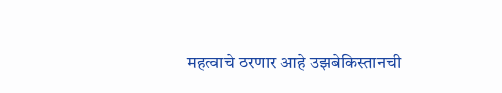महत्वाचे ठरणार आहे उझबेकिस्तानची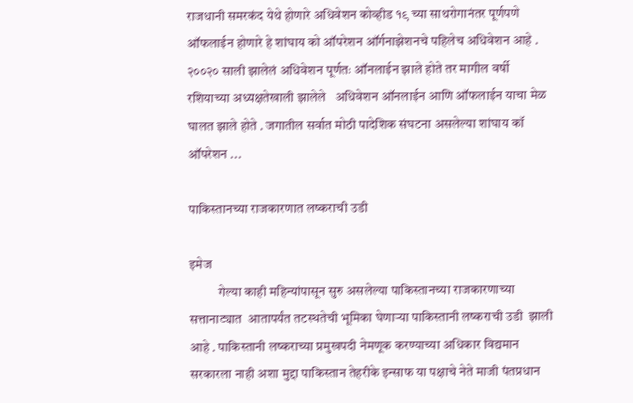राजधानी समरकंद येथे होणारे अधिवेशन कोव्हीड १९ च्या साथरोगानंतर पूर्णपणे ऑफलाईन होणारे हे शांघाय को ऑपरेशन ऑर्गनाझेशनचे पहिलेच अधिवेशन आहे . २००२० साली झालेलं अधिवेशन पूर्णतः ऑनलाईन झाले होते तर मागील वर्षी रशियाच्या अध्यक्षतेखाली झालेले   अधिवेशन ऑनलाईन आणि ऑफलाईन याचा मेळ घालत झाले होते . जगातील सर्वात मोठी पादेशिक संघटना असलेल्या शांघाय कॉ ऑपरेशन ...

पाकिस्तानच्या राजकारणात लष्कराची उडी

इमेज
           गेल्या काही महिन्यांपासून सुरु असलेल्या पाकिस्तानच्या राजकारणाच्या सत्तानाट्यात  आतापर्यंत तटस्थतेची भूमिका घेणाऱ्या पाकिस्तानी लष्कराची उडी  झाली आहे . पाकिस्तानी लष्कराच्या प्रमुखपदी नेमणूक करण्याच्या अधिकार विद्यमान सरकारला नाही अशा मुद्दा पाकिस्तान तेहरीके इन्साफ या पक्षाचे नेते माजी पंतप्रधान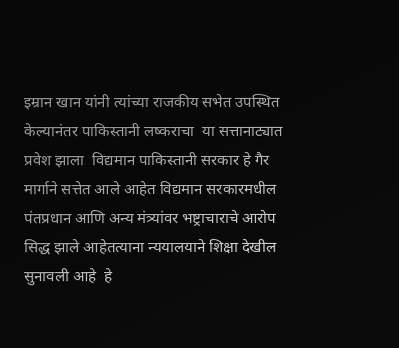इम्रान खान यांनी त्यांच्या राजकीय सभेत उपस्थित केल्यानंतर पाकिस्तानी लष्कराचा  या सत्तानाट्यात प्रवेश झाला  विद्यमान पाकिस्तानी सरकार हे गैर मार्गाने सत्तेत आले आहेत विद्यमान सरकारमधील पंतप्रधान आणि अन्य मंत्र्यांवर भष्ट्राचाराचे आरोप सिद्ध झाले आहेतत्याना न्ययालयाने शिक्षा देखील सुनावली आहे  हे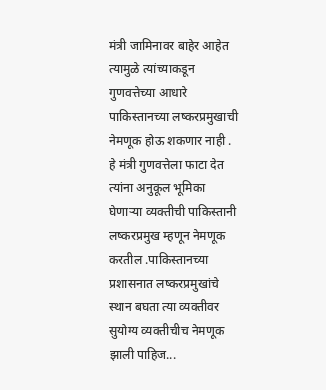मंत्री जामिनावर बाहेर आहेत त्यामुळे त्यांच्याकडून गुणवत्तेच्या आधारे पाकिस्तानच्या लष्करप्रमुखाची नेमणूक होऊ शकणार नाही . हे मंत्री गुणवत्तेला फाटा देत त्यांना अनुकूल भूमिका घेणाऱ्या व्यक्तीची पाकिस्तानी लष्करप्रमुख म्हणून नेमणूक करतील .पाकिस्तानच्या प्रशासनात लष्करप्रमुखांचे स्थान बघता त्या व्यक्तीवर सुयोग्य व्यक्तीचीच नेमणूक झाली पाहिज...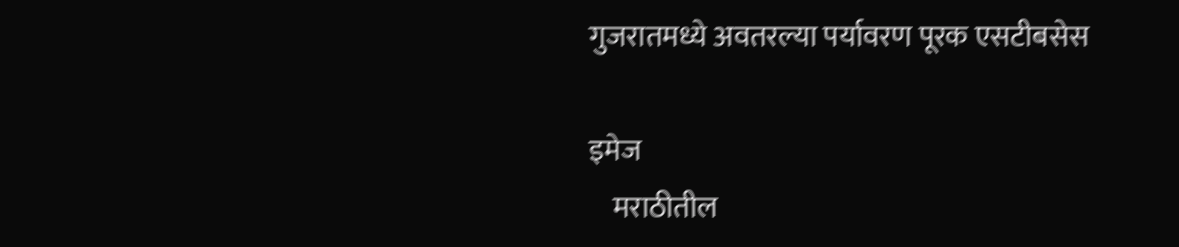गुजरातमध्ये अवतरल्या पर्यावरण पूरक एसटीबसेस

इमेज
    मराठीतील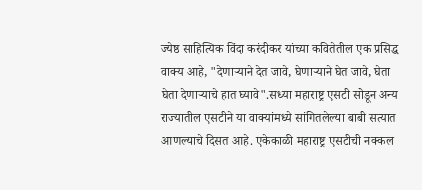ज्येष्ठ साहित्यिक विंदा करंदीकर यांच्या कवितेतील एक प्रसिद्ध वाक्य आहे, "देणाऱ्याने देत जावे, घेणाऱ्याने घेत जावे, घेता घेता देणाऱ्याचे हात घ्यावे".सध्या महाराष्ट्र एसटी सोडून अन्य राज्यातील एसटीने या वाक्यांमध्ये सांगितलेल्या बाबी सत्यात आणल्याचे दिसत आहे. एकेकाळी महाराष्ट्र एसटीची नक्कल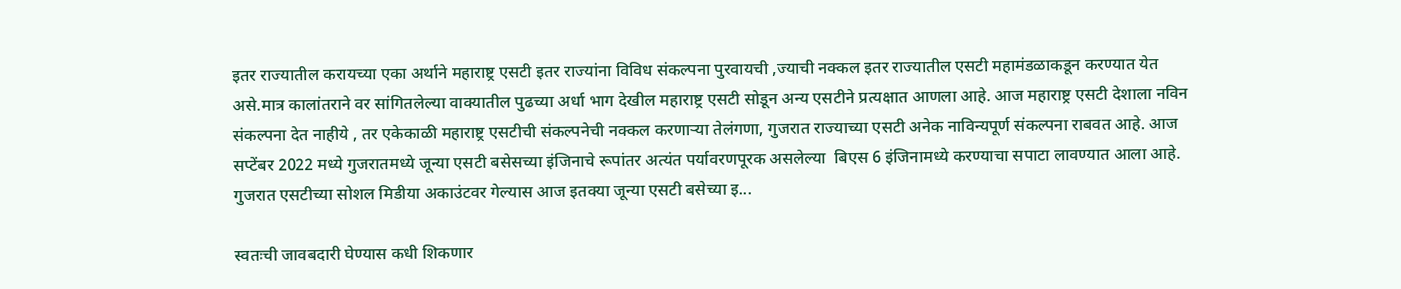इतर राज्यातील करायच्या एका अर्थाने महाराष्ट्र एसटी इतर राज्यांना विविध संकल्पना पुरवायची ,ज्याची नक्कल इतर राज्यातील एसटी महामंडळाकडून करण्यात येत असे.मात्र कालांतराने वर सांगितलेल्या वाक्यातील पुढच्या अर्धा भाग देखील महाराष्ट्र एसटी सोडून अन्य एसटीने प्रत्यक्षात आणला आहे. आज महाराष्ट्र एसटी देशाला नविन संकल्पना देत नाहीये , तर एकेकाळी महाराष्ट्र एसटीची संकल्पनेची नक्कल करणाऱ्या तेलंगणा, गुजरात राज्याच्या एसटी अनेक नाविन्यपूर्ण संकल्पना राबवत आहे. आज सप्टेंबर 2022 मध्ये गुजरातमध्ये जून्या एसटी बसेसच्या इंजिनाचे रूपांतर अत्यंत पर्यावरणपूरक असलेल्या  बिएस 6 इंजिनामध्ये करण्याचा सपाटा लावण्यात आला आहे. गुजरात एसटीच्या सोशल मिडीया अकाउंटवर गेल्यास आज इतक्या जून्या एसटी बसेच्या इ...

स्वतःची जावबदारी घेण्यास कधी शिकणार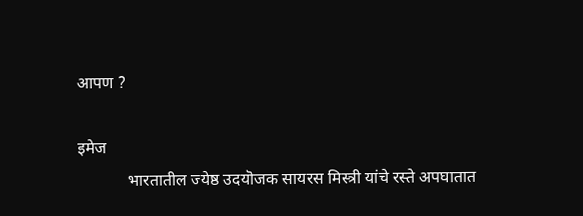आपण ?

इमेज
            भारतातील ज्येष्ठ उदयॊजक सायरस मिस्त्री यांचे रस्ते अपघातात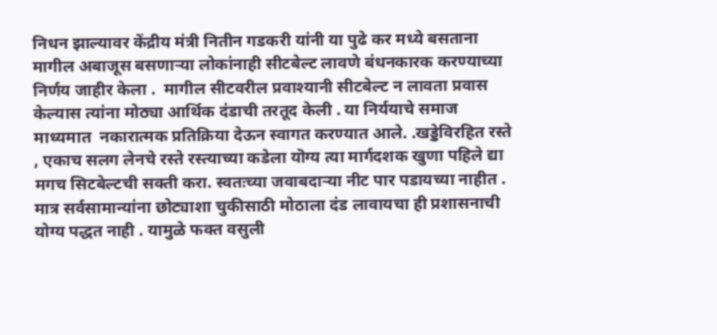निधन झाल्यावर केंद्रीय मंत्री नितीन गडकरी यांनी या पुढे कर मध्ये बसताना मागील अबाजूस बसणाऱ्या लोकांनाही सीटबेल्ट लावणे बंधनकारक करण्याच्या निर्णय जाहीर केला .  मागील सीटवरील प्रवाश्यानी सीटबेल्ट न लावता प्रवास केल्यास त्यांना मोठ्या आर्थिक दंडाची तरतूद केली . या निर्ययाचे समाज माध्यमात  नकारात्मक प्रतिक्रिया देऊन स्वागत करण्यात आले. .खड्डेविरहित रस्ते , एकाच सलग लेनचे रस्ते रस्त्याच्या कडेला यॊग्य त्या मार्गदशक खुणा पहिले द्या मगच सिटबेल्टची सक्ती करा. स्वतःच्या जवाबदाऱ्या नीट पार पडायच्या नाहीत . मात्र सर्वसामान्यांना छोट्याशा चुकीसाठी मोठाला दंड लावायचा ही प्रशासनाची योग्य पद्धत नाही . यामुळे फक्त वसुली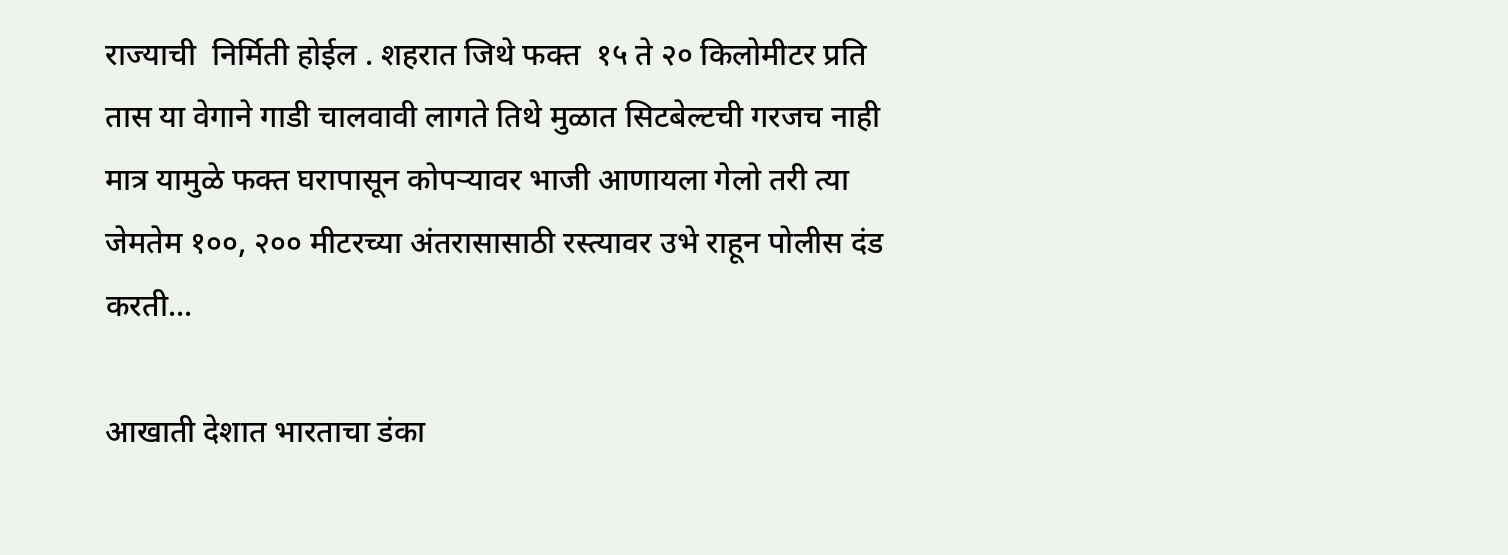राज्याची  निर्मिती होईल . शहरात जिथे फक्त  १५ ते २० किलोमीटर प्रति तास या वेगाने गाडी चालवावी लागते तिथे मुळात सिटबेल्टची गरजच नाही मात्र यामुळे फक्त घरापासून कोपऱ्यावर भाजी आणायला गेलो तरी त्या जेमतेम १००, २०० मीटरच्या अंतरासासाठी रस्त्यावर उभे राहून पोलीस दंड करती...

आखाती देशात भारताचा डंका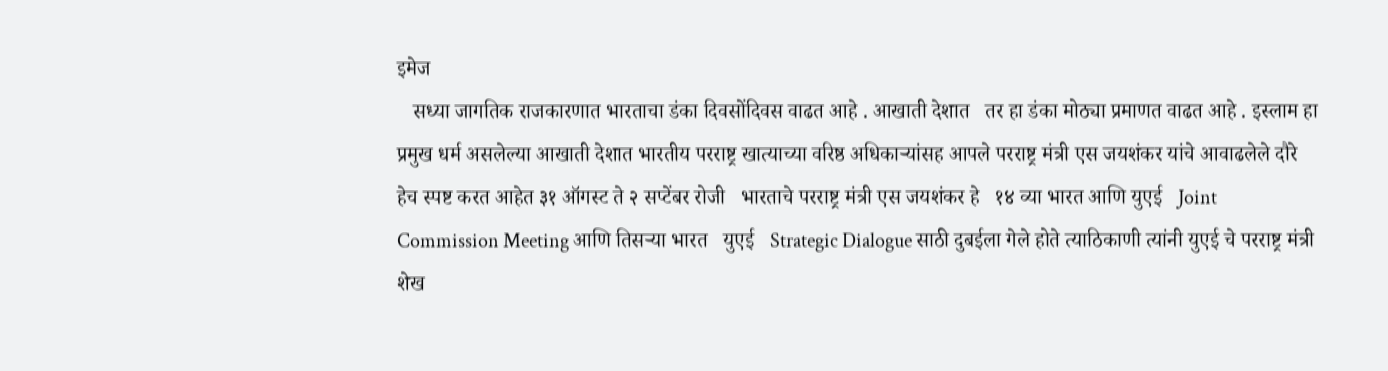इमेज
   सध्या जागतिक राजकारणात भारताचा डंका दिवसोंदिवस वाढत आहे . आखाती देशात   तर हा डंका मोठ्या प्रमाणत वाढत आहे . इस्लाम हा प्रमुख धर्म असलेल्या आखाती देशात भारतीय परराष्ट्र खात्याच्या वरिष्ठ अधिकाऱ्यांसह आपले परराष्ट्र मंत्री एस जयशंकर यांचे आवाढलेले दौरे   हेच स्पष्ट करत आहेत ३१ ऑगस्ट ते २ सप्टेंबर रोजी   भारताचे परराष्ट्र मंत्री एस जयशंकर हे   १४ व्या भारत आणि युएई   Joint Commission Meeting आणि तिसऱ्या भारत   युएई   Strategic Dialogue साठी दुबईला गेले होते त्याठिकाणी त्यांनी युएई चे परराष्ट्र मंत्री   शेख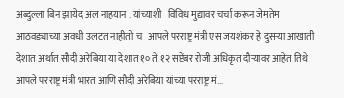अब्दुल्ला बिन झायेद अल नाहयान . यांच्याशी   विविध मुद्यावर चर्चा करून जेमतेम आठवड्याच्या अवधी उलटत नाहीतो च   आपले परराष्ट्र मंत्री एस जयशंकर हे दुसऱ्या आखाती देशात अर्थात सौदी अरेबिया या देशात १० ते १२ सप्टेंबर रोजी अधिकृत दौऱ्यावर आहेत तिथे आपले परराष्ट्र मंत्री भारत आणि सौदी अरेबिया यांच्या परराष्ट्र मं...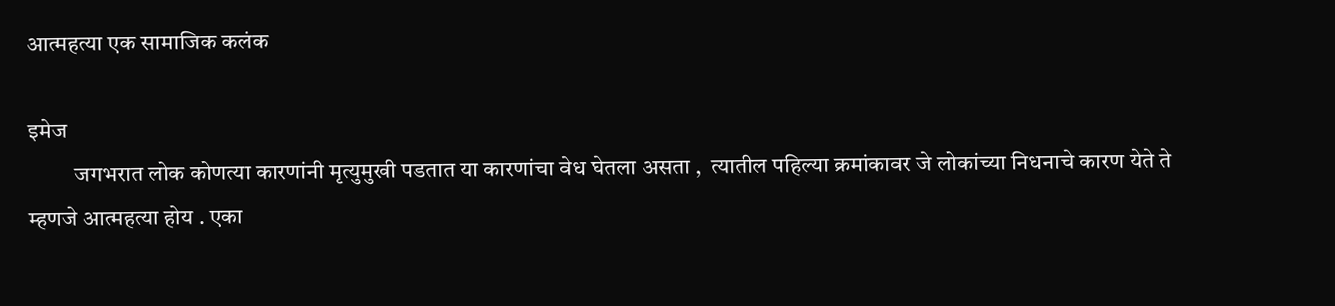आत्महत्या एक सामाजिक कलंक

इमेज
          जगभरात लोक कोणत्या कारणांनी मृत्युमुखी पडतात या कारणांचा वेध घेतला असता ,  त्यातील पहिल्या क्रमांकावर जे लोकांच्या निधनाचे कारण येते ते म्हणजे आत्महत्या होय . एका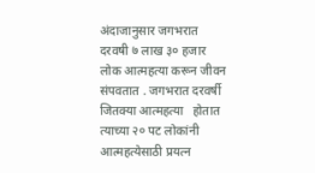अंदाजानुसार जगभरात दरवषी ७ लाख ३० हजार लोक आत्महत्या करून जीवन संपवतात . जगभरात दरवर्षी जितक्या आत्महत्या   होतात त्याच्या २० पट लोकांनी आत्महत्येसाठी प्रयत्न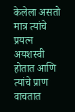केलेला असतो मात्र त्यांचे प्रयत्न अयशस्वी होतात आणि त्यांचे प्राण वाचतात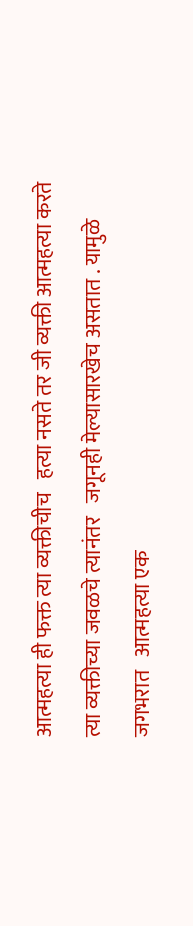आत्महत्या ही फक्त त्या व्यक्तीचीच   हत्या नसते तर जी व्यक्ती आत्महत्या करते त्या व्यक्तीच्या जवळचे त्यानंतर   जगूनही मेल्यासारखेच असतात . यामुळे जगभरात   आत्महत्या एक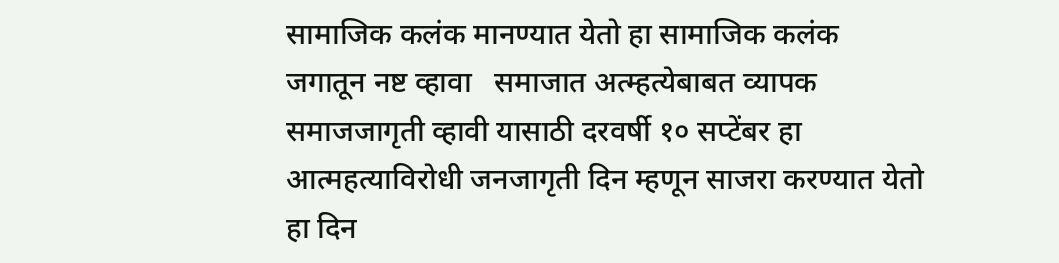सामाजिक कलंक मानण्यात येतो हा सामाजिक कलंक जगातून नष्ट व्हावा   समाजात अत्म्हत्येबाबत व्यापक समाजजागृती व्हावी यासाठी दरवर्षी १० सप्टेंबर हा आत्महत्याविरोधी जनजागृती दिन म्हणून साजरा करण्यात येतो   हा दिन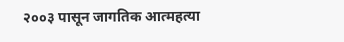२००३ पासून जागतिक आत्महत्या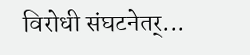विरोधी संघटनेतर्...